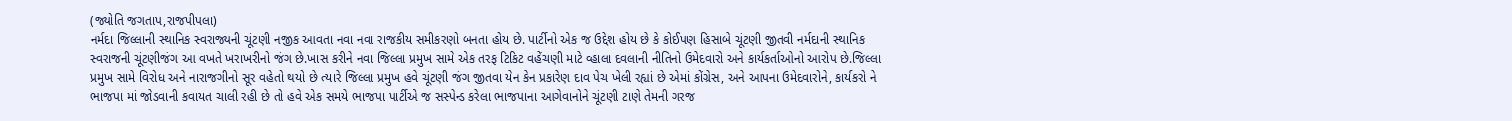(જ્યોતિ જગતાપ,રાજપીપલા)
નર્મદા જિલ્લાની સ્થાનિક સ્વરાજ્યની ચૂંટણી નજીક આવતા નવા નવા રાજકીય સમીકરણો બનતા હોય છે. પાર્ટીનો એક જ ઉદ્દેશ હોય છે કે કોઈપણ હિસાબે ચૂંટણી જીતવી નર્મદાની સ્થાનિક સ્વરાજની ચૂંટણીજંગ આ વખતે ખરાખરીનો જંગ છે.ખાસ કરીને નવા જિલ્લા પ્રમુખ સામે એક તરફ ટિકિટ વહેંચણી માટે વ્હાલા દવલાની નીતિનો ઉમેદવારો અને કાર્યકર્તાઓનો આરોપ છે.જિલ્લા પ્રમુખ સામે વિરોધ અને નારાજગીનો સૂર વહેતો થયો છે ત્યારે જિલ્લા પ્રમુખ હવે ચૂંટણી જંગ જીતવા યેન કેન પ્રકારેણ દાવ પેચ ખેલી રહ્યાં છે એમાં કોંગ્રેસ, અને આપના ઉમેદવારોને, કાર્યકરો ને ભાજપા માં જોડવાની કવાયત ચાલી રહી છે તો હવે એક સમયે ભાજપા પાર્ટીએ જ સસ્પેન્ડ કરેલા ભાજપાના આગેવાનોને ચૂંટણી ટાણે તેમની ગરજ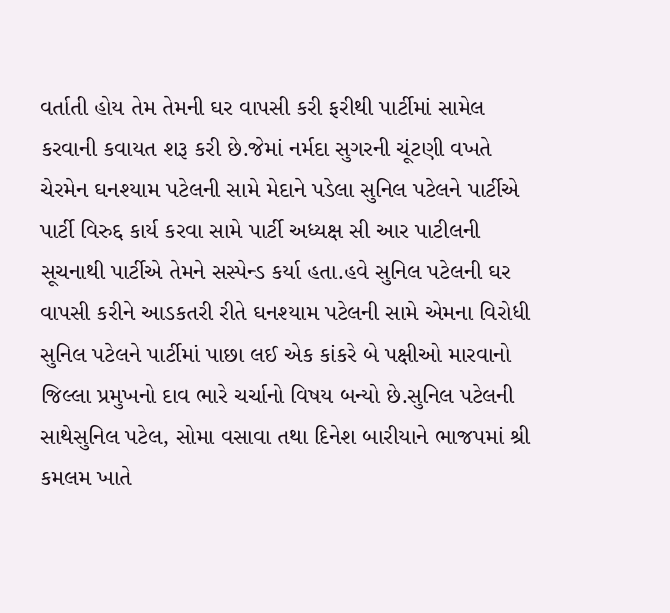વર્તાતી હોય તેમ તેમની ઘર વાપસી કરી ફરીથી પાર્ટીમાં સામેલ કરવાની કવાયત શરૂ કરી છે.જેમાં નર્મદા સુગરની ચૂંટણી વખતે ચેરમેન ઘનશ્યામ પટેલની સામે મેદાને પડેલા સુનિલ પટેલને પાર્ટીએ પાર્ટી વિરુદ્દ કાર્ય કરવા સામે પાર્ટી અધ્યક્ષ સી આર પાટીલની સૂચનાથી પાર્ટીએ તેમને સસ્પેન્ડ કર્યા હતા.હવે સુનિલ પટેલની ઘર વાપસી કરીને આડકતરી રીતે ઘનશ્યામ પટેલની સામે એમના વિરોધી સુનિલ પટેલને પાર્ટીમાં પાછા લઈ એક કાંકરે બે પક્ષીઓ મારવાનો જિલ્લા પ્રમુખનો દાવ ભારે ચર્ચાનો વિષય બન્યો છે.સુનિલ પટેલની સાથેસુનિલ પટેલ, સોમા વસાવા તથા દિનેશ બારીયાને ભાજપમાં શ્રી કમલમ ખાતે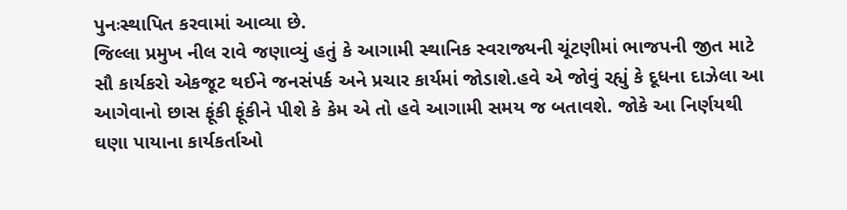પુનઃસ્થાપિત કરવામાં આવ્યા છે.
જિલ્લા પ્રમુખ નીલ રાવે જણાવ્યું હતું કે આગામી સ્થાનિક સ્વરાજ્યની ચૂંટણીમાં ભાજપની જીત માટે સૌ કાર્યકરો એકજૂટ થઈને જનસંપર્ક અને પ્રચાર કાર્યમાં જોડાશે.હવે એ જોવું રહ્યું કે દૂધના દાઝેલા આ આગેવાનો છાસ ફૂંકી ફૂંકીને પીશે કે કેમ એ તો હવે આગામી સમય જ બતાવશે. જોકે આ નિર્ણયથી ઘણા પાયાના કાર્યકર્તાઓ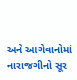અને આગેવાનોમાં નારાજગીનો સૂર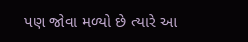પણ જોવા મળ્યો છે ત્યારે આ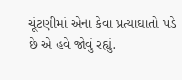ચૂંટણીમાં એના કેવા પ્રત્યાઘાતો પડે છે એ હવે જોવું રહ્યું.